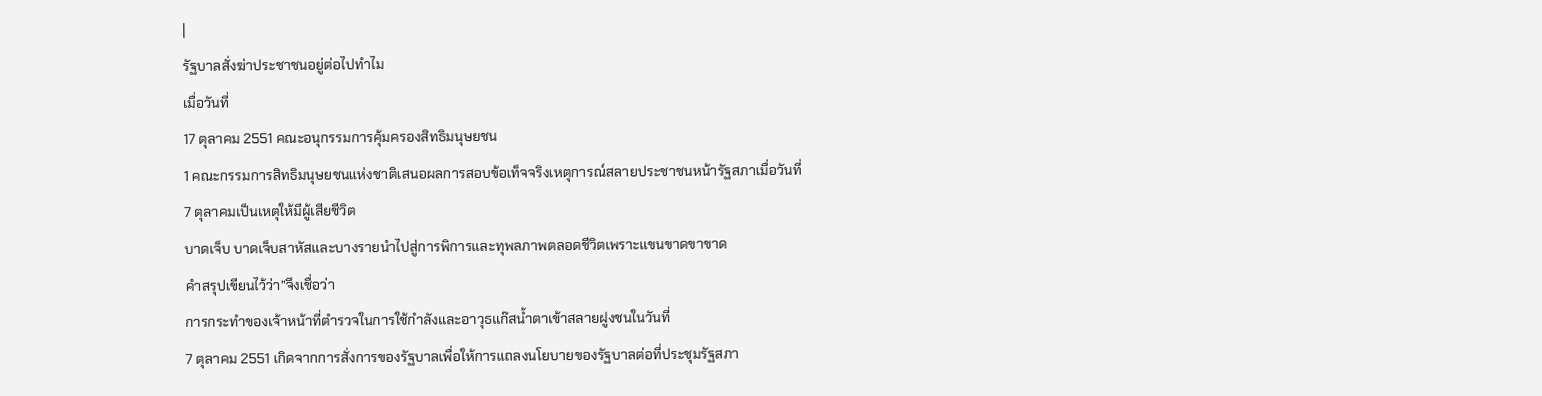|
รัฐบาลสั่งฆ่าประชาชนอยู่ต่อไปทำไม
เมื่อวันที่
17 ตุลาคม 2551 คณะอนุกรรมการคุ้มครองสิทธิมนุษยชน
1 คณะกรรมการสิทธิมนุษยชนแห่งชาติเสนอผลการสอบข้อเท็จจริงเหตุการณ์สลายประชาชนหน้ารัฐสภาเมื่อวันที่
7 ตุลาคมเป็นเหตุให้มีผู้เสียชีวิต
บาดเจ็บ บาดเจ็บสาหัสและบางรายนำไปสู่การพิการและทุพลภาพตลอดชีวิตเพราะแขนขาดขาขาด
คำสรุปเขียนไว้ว่า”จึงเชื่อว่า
การกระทำของเจ้าหน้าที่ตำรวจในการใช้กำลังและอาวุธแก๊สน้ำตาเข้าสลายฝูงชนในวันที่
7 ตุลาคม 2551 เกิดจากการสั่งการของรัฐบาลเพื่อให้การแถลงนโยบายของรัฐบาลต่อที่ประชุมรัฐสภา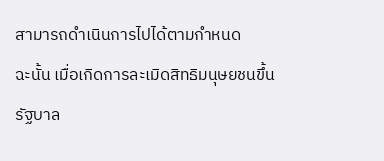สามารถดำเนินการไปได้ตามกำหนด
ฉะนั้น เมื่อเกิดการละเมิดสิทธิมนุษยชนขึ้น
รัฐบาล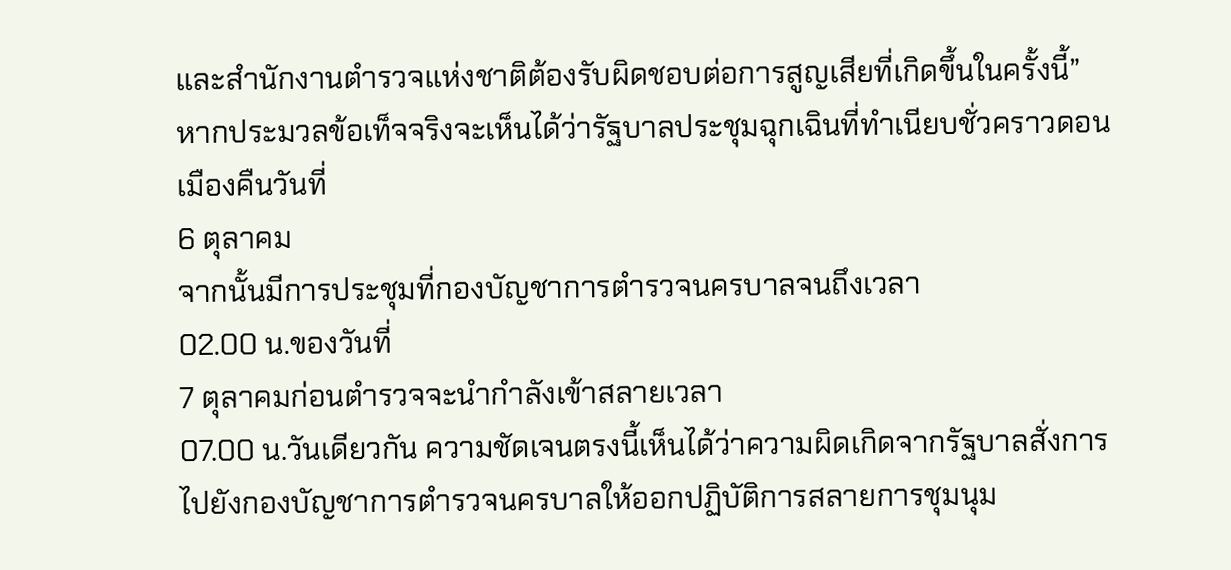และสำนักงานตำรวจแห่งชาติต้องรับผิดชอบต่อการสูญเสียที่เกิดขึ้นในครั้งนี้”
หากประมวลข้อเท็จจริงจะเห็นได้ว่ารัฐบาลประชุมฉุกเฉินที่ทำเนียบชั่วคราวดอนเมืองคืนวันที่
6 ตุลาคม
จากนั้นมีการประชุมที่กองบัญชาการตำรวจนครบาลจนถึงเวลา
02.00 น.ของวันที่
7 ตุลาคมก่อนตำรวจจะนำกำลังเข้าสลายเวลา
07.00 น.วันเดียวกัน ความชัดเจนตรงนี้เห็นได้ว่าความผิดเกิดจากรัฐบาลสั่งการไปยังกองบัญชาการตำรวจนครบาลให้ออกปฏิบัติการสลายการชุมนุม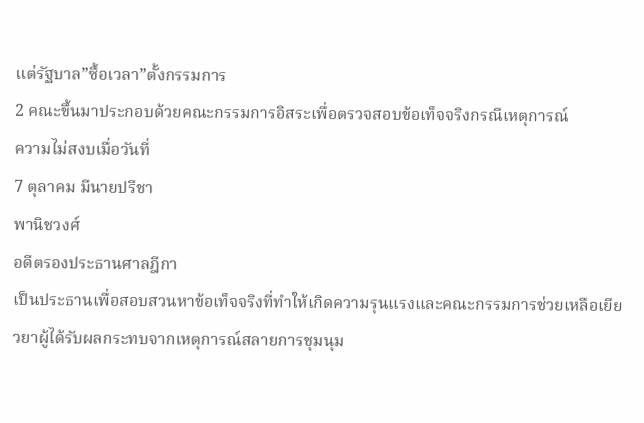แต่รัฐบาล”ซื้อเวลา”ตั้งกรรมการ
2 คณะขึ้นมาประกอบด้วยคณะกรรมการอิสระเพื่อตรวจสอบข้อเท็จจริงกรณีเหตุการณ์
ความไม่สงบเมื่อวันที่
7 ตุลาคม มีนายปรีชา
พานิชวงศ์
อดีตรองประธานศาลฎีกา
เป็นประธานเพื่อสอบสวนหาข้อเท็จจริงที่ทำให้เกิดความรุนแรงและคณะกรรมการช่วยเหลือเยียวยาผู้ได้รับผลกระทบจากเหตุการณ์สลายการชุมนุม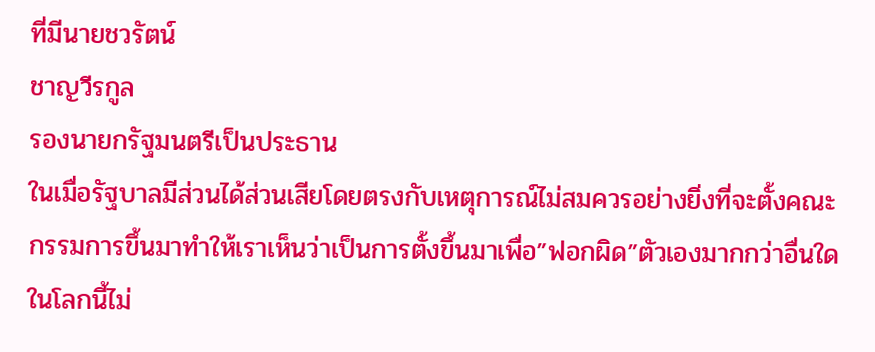ที่มีนายชวรัตน์
ชาญวีรกูล
รองนายกรัฐมนตรีเป็นประธาน
ในเมื่อรัฐบาลมีส่วนได้ส่วนเสียโดยตรงกับเหตุการณ์ไม่สมควรอย่างยิ่งที่จะตั้งคณะกรรมการขึ้นมาทำให้เราเห็นว่าเป็นการตั้งขึ้นมาเพื่อ”ฟอกผิด”ตัวเองมากกว่าอื่นใด
ในโลกนี้ไม่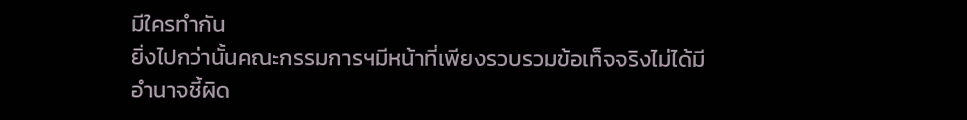มีใครทำกัน
ยิ่งไปกว่านั้นคณะกรรมการฯมีหน้าที่เพียงรวบรวมข้อเท็จจริงไม่ได้มีอำนาจชี้ผิด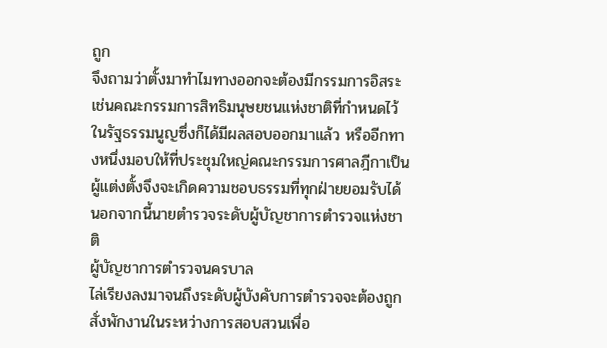ถูก
จึงถามว่าตั้งมาทำไมทางออกจะต้องมีกรรมการอิสระเช่นคณะกรรมการสิทธิมนุษยชนแห่งชาติที่กำหนดไว้ในรัฐธรรมนูญซึ่งก็ได้มีผลสอบออกมาแล้ว หรืออีกทางหนึ่งมอบให้ที่ประชุมใหญ่คณะกรรมการศาลฎีกาเป็นผู้แต่งตั้งจึงจะเกิดความชอบธรรมที่ทุกฝ่ายยอมรับได้
นอกจากนี้นายตำรวจระดับผู้บัญชาการตำรวจแห่งชาติ
ผู้บัญชาการตำรวจนครบาล
ไล่เรียงลงมาจนถึงระดับผู้บังคับการตำรวจจะต้องถูกสั่งพักงานในระหว่างการสอบสวนเพื่อ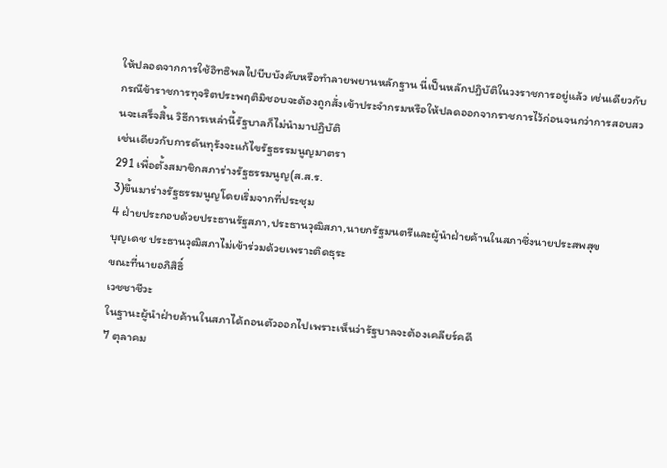ให้ปลอดจากการใช้อิทธิพลไปบีบบังคับหรือทำลายพยานหลักฐาน นี่เป็นหลักปฎิบัติในวงราชการอยู่แล้ว เช่นเดียวกับกรณีข้าราชการทุจริตประพฤติมิชอบจะต้องถูกสั่งเข้าประจำกรมหรือให้ปลดออกจากราชการไว้ก่อนจนกว่าการสอบสวนจะเสร็จสิ้น วิธีการเหล่านี้รัฐบาลก็ไม่นำมาปฏิบัติ
เช่นเดียวกับการดันทุรังจะแก้ไขรัฐธรรมนูญมาตรา
291 เพื่อตั้งสมาชิกสภาร่างรัฐธรรมนูญ(ส.ส.ร.
3)ขึ้นมาร่างรัฐธรรมนูญโดยเริ่มจากที่ประชุม
4 ฝ่ายประกอบด้วยประธานรัฐสภา,ประธานวุฒิสภา,นายกรัฐมนตรีและผู้นำฝ่ายค้านในสภาซึ่งนายประสพสุข
บุญเดช ประธานวุฒิสภาไม่เข้าร่วมด้วยเพราะติดธุระ
ขณะที่นายอภิสิธิ์
เวชชาชีวะ
ในฐานะผู้นำฝ่ายค้านในสภาได้ถอนตัวออกไปเพราะเห็นว่ารัฐบาลจะต้องเคลียร์คดี
7 ตุลาคม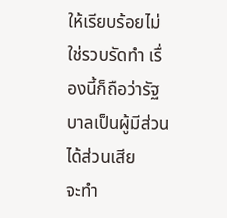ให้เรียบร้อยไม่ใช่รวบรัดทำ เรื่องนี้ก็ถือว่ารัฐบาลเป็นผู้มีส่วนได้ส่วนเสีย
จะทำ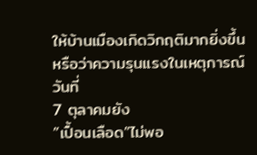ให้บ้านเมืองเกิดวิกฤติมากยิ่งขึ้น
หรือว่าความรุนแรงในเหตุการณ์วันที่
7 ตุลาคมยัง
”เปื้อนเลือด”ไม่พอ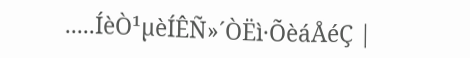.....ÍèÒ¹µèÍÊÑ»´ÒËì·ÕèáÅéÇ |